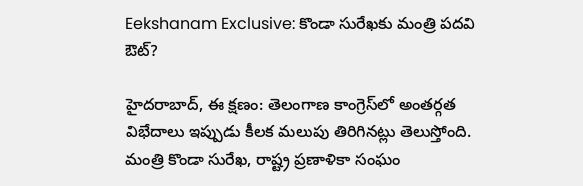Eekshanam Exclusive: కొండా సురేఖకు మంత్రి పదవి ఔట్?

హైదరాబాద్, ఈ క్షణం: తెలంగాణ కాంగ్రెస్‌లో అంతర్గత విభేదాలు ఇప్పుడు కీలక మలుపు తిరిగినట్లు తెలుస్తోంది. మంత్రి కొండా సురేఖ, రాష్ట్ర ప్రణాళికా సంఘం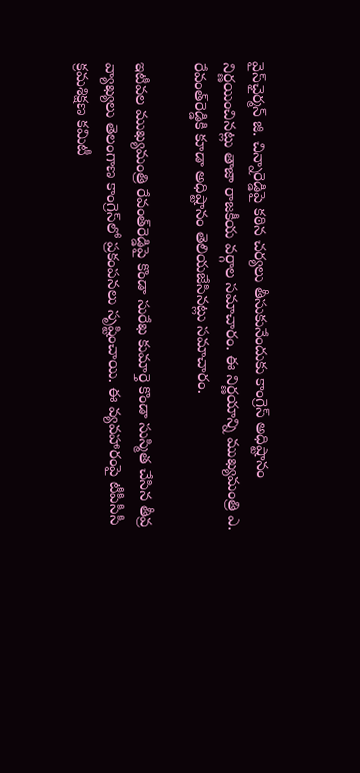వైస్‌ఛైర్మన్ జి. చిన్నారెడ్డిపై కఠిన చర్యలు తీసుకునేందుకు కాంగ్రెస్ అధిష్టానం నిర్ణయించినట్లు తాజా రాజకీయ వర్గాల సమాచారం. ఈ నిర్ణయాన్ని ముఖ్యమంత్రి ఎ. రేవంత్‌రెడ్డికి కూడా అధిష్టానం తెలియజేసినట్లు సమాచారం.

ఇటీవల ముఖ్యమంత్రి రేవంత్‌రెడ్డిపై కొండా సురేఖ కుమార్తె కొండా సుస్మిత చేసిన తీవ్ర వ్యాఖ్యలు తెలంగాణ కాంగ్రెస్‌లో ప్రకంపనలు సృష్టించాయి. ఈ వ్యవహారంపై టీపీసీసీ క్రమశిక్షణ కమిటీ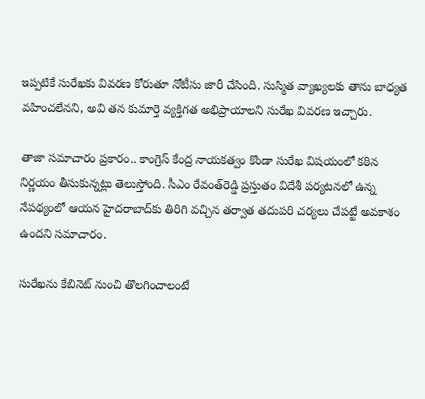ఇప్పటికే సురేఖకు వివరణ కోరుతూ నోటీసు జారీ చేసింది. సుస్మిత వ్యాఖ్యలకు తాను బాధ్యత వహించలేనని, అవి తన కుమార్తె వ్యక్తిగత అభిప్రాయాలని సురేఖ వివరణ ఇచ్చారు.

తాజా సమాచారం ప్రకారం.. కాంగ్రెస్ కేంద్ర నాయకత్వం కొండా సురేఖ విషయంలో కఠిన నిర్ణయం తీసుకున్నట్లు తెలుస్తోంది. సీఎం రేవంత్‌రెడ్డి ప్రస్తుతం విదేశీ పర్యటనలో ఉన్న నేపథ్యంలో ఆయన హైదరాబాద్‌కు తిరిగి వచ్చిన తర్వాత తదుపరి చర్యలు చేపట్టే అవకాశం ఉందని సమాచారం.

సురేఖను కేబినెట్ నుంచి తొలగించాలంటే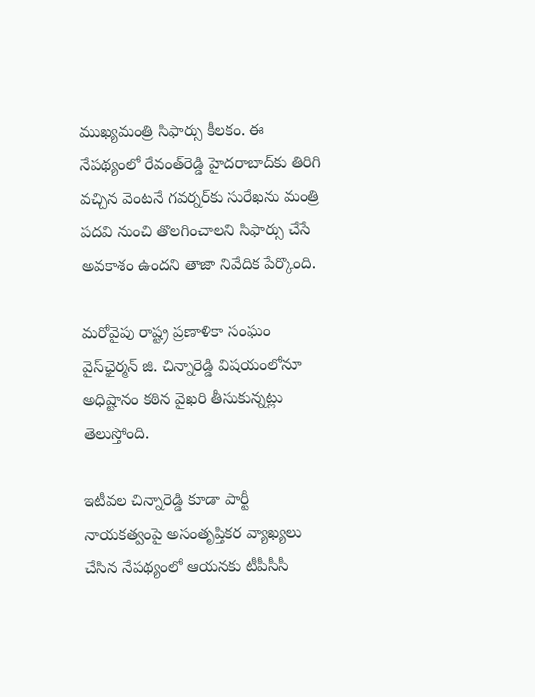ముఖ్యమంత్రి సిఫార్సు కీలకం. ఈ నేపథ్యంలో రేవంత్‌రెడ్డి హైదరాబాద్‌కు తిరిగి వచ్చిన వెంటనే గవర్నర్‌కు సురేఖను మంత్రి పదవి నుంచి తొలగించాలని సిఫార్సు చేసే అవకాశం ఉందని తాజా నివేదిక పేర్కొంది.

మరోవైపు రాష్ట్ర ప్రణాళికా సంఘం వైస్‌ఛైర్మన్ జి. చిన్నారెడ్డి విషయంలోనూ అధిష్టానం కఠిన వైఖరి తీసుకున్నట్లు తెలుస్తోంది.

ఇటీవల చిన్నారెడ్డి కూడా పార్టీ నాయకత్వంపై అసంతృప్తికర వ్యాఖ్యలు చేసిన నేపథ్యంలో ఆయనకు టీపీసీసీ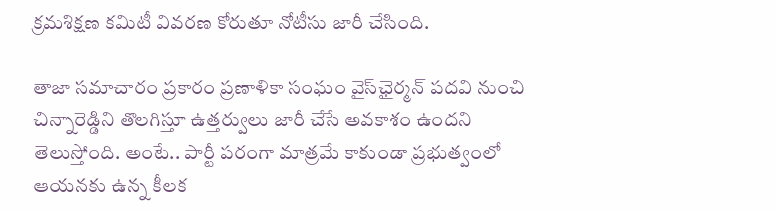క్రమశిక్షణ కమిటీ వివరణ కోరుతూ నోటీసు జారీ చేసింది.

తాజా సమాచారం ప్రకారం ప్రణాళికా సంఘం వైస్‌ఛైర్మన్ పదవి నుంచి చిన్నారెడ్డిని తొలగిస్తూ ఉత్తర్వులు జారీ చేసే అవకాశం ఉందని తెలుస్తోంది. అంటే.. పార్టీ పరంగా మాత్రమే కాకుండా ప్రభుత్వంలో ఆయనకు ఉన్న కీలక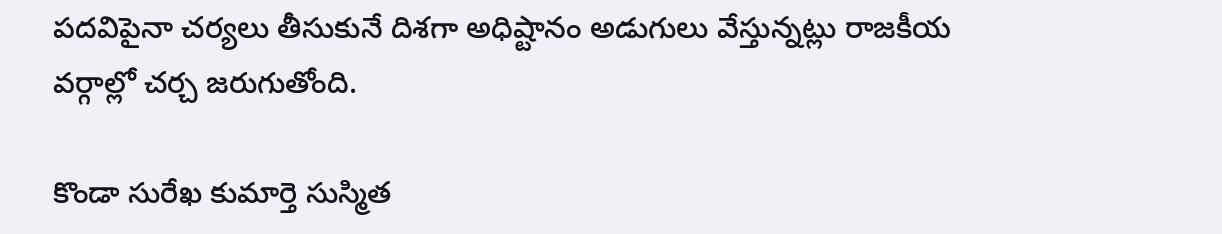పదవిపైనా చర్యలు తీసుకునే దిశగా అధిష్టానం అడుగులు వేస్తున్నట్లు రాజకీయ వర్గాల్లో చర్చ జరుగుతోంది.

కొండా సురేఖ కుమార్తె సుస్మిత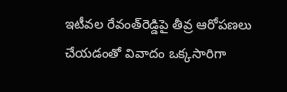ఇటీవల రేవంత్‌రెడ్డిపై తీవ్ర ఆరోపణలు చేయడంతో వివాదం ఒక్కసారిగా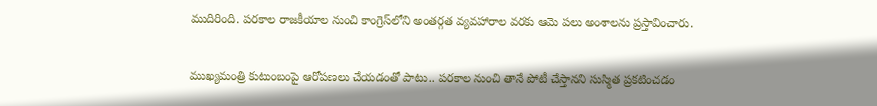ముదిరింది. పరకాల రాజకీయాల నుంచి కాంగ్రెస్‌లోని అంతర్గత వ్యవహారాల వరకు ఆమె పలు అంశాలను ప్రస్తావించారు.

ముఖ్యమంత్రి కుటుంబంపై ఆరోపణలు చేయడంతో పాటు.. పరకాల నుంచి తానే పోటీ చేస్తానని సుస్మిత ప్రకటించడం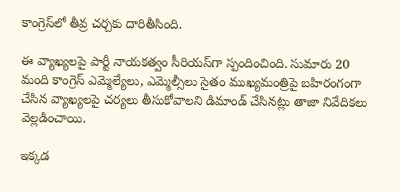కాంగ్రెస్‌లో తీవ్ర చర్చకు దారితీసింది.

ఈ వ్యాఖ్యలపై పార్టీ నాయకత్వం సీరియస్‌గా స్పందించింది. సుమారు 20 మంది కాంగ్రెస్ ఎమ్మెల్యేలు, ఎమ్మెల్సీలు సైతం ముఖ్యమంత్రిపై బహిరంగంగా చేసిన వ్యాఖ్యలపై చర్యలు తీసుకోవాలని డిమాండ్ చేసినట్లు తాజా నివేదికలు వెల్లడించాయి.

ఇక్కడ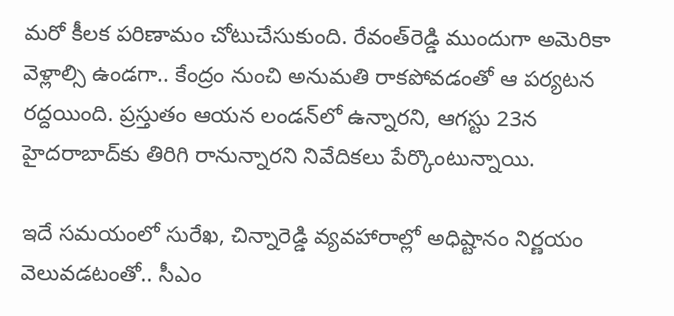మరో కీలక పరిణామం చోటుచేసుకుంది. రేవంత్‌రెడ్డి ముందుగా అమెరికా వెళ్లాల్సి ఉండగా.. కేంద్రం నుంచి అనుమతి రాకపోవడంతో ఆ పర్యటన రద్దయింది. ప్రస్తుతం ఆయన లండన్‌లో ఉన్నారని, ఆగస్టు 23న హైదరాబాద్‌కు తిరిగి రానున్నారని నివేదికలు పేర్కొంటున్నాయి.

ఇదే సమయంలో సురేఖ, చిన్నారెడ్డి వ్యవహారాల్లో అధిష్టానం నిర్ణయం వెలువడటంతో.. సీఎం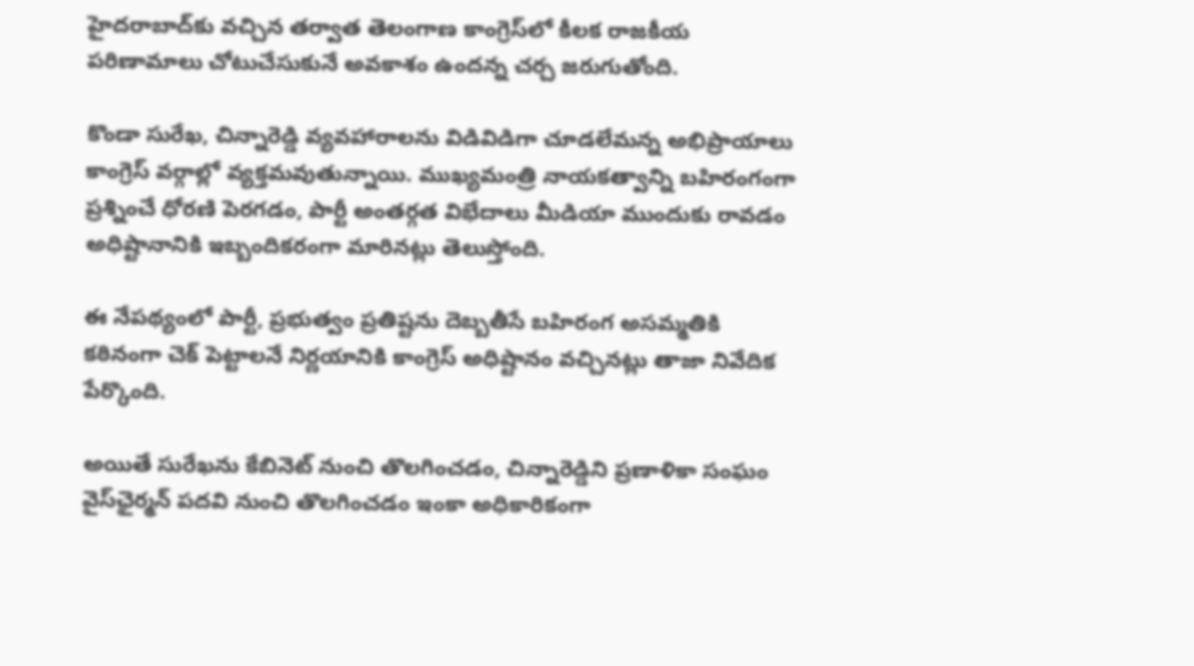హైదరాబాద్‌కు వచ్చిన తర్వాత తెలంగాణ కాంగ్రెస్‌లో కీలక రాజకీయ పరిణామాలు చోటుచేసుకునే అవకాశం ఉందన్న చర్చ జరుగుతోంది.

కొండా సురేఖ, చిన్నారెడ్డి వ్యవహారాలను విడివిడిగా చూడలేమన్న అభిప్రాయాలు కాంగ్రెస్ వర్గాల్లో వ్యక్తమవుతున్నాయి. ముఖ్యమంత్రి నాయకత్వాన్ని బహిరంగంగా ప్రశ్నించే ధోరణి పెరగడం, పార్టీ అంతర్గత విభేదాలు మీడియా ముందుకు రావడం అధిష్టానానికి ఇబ్బందికరంగా మారినట్లు తెలుస్తోంది.

ఈ నేపథ్యంలో పార్టీ, ప్రభుత్వం ప్రతిష్టను దెబ్బతీసే బహిరంగ అసమ్మతికి కఠినంగా చెక్ పెట్టాలనే నిర్ణయానికి కాంగ్రెస్ అధిష్టానం వచ్చినట్లు తాజా నివేదిక పేర్కొంది.

అయితే సురేఖను కేబినెట్ నుంచి తొలగించడం, చిన్నారెడ్డిని ప్రణాళికా సంఘం వైస్‌ఛైర్మన్ పదవి నుంచి తొలగించడం ఇంకా అధికారికంగా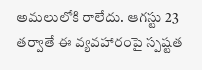అమలులోకి రాలేదు. ఆగస్టు 23 తర్వాతే ఈ వ్యవహారంపై స్పష్టత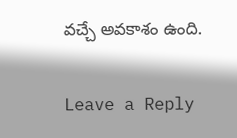వచ్చే అవకాశం ఉంది.

Leave a Reply